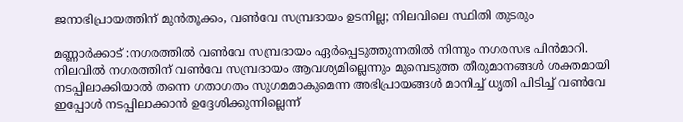ജനാഭിപ്രായത്തിന് മുൻതൂക്കം, വൺവേ സമ്പ്രദായം ഉടനില്ല; നിലവിലെ സ്ഥിതി തുടരും

മണ്ണാര്‍ക്കാട് :നഗരത്തില്‍ വണ്‍വേ സമ്പ്രദായം ഏര്‍പ്പെടുത്തുന്നതില്‍ നിന്നും നഗരസഭ പിന്‍മാറി. നിലവില്‍ നഗരത്തിന് വണ്‍വേ സമ്പ്രദായം ആവശ്യമില്ലെന്നും മുമ്പെടുത്ത തീരുമാനങ്ങള്‍ ശക്തമായി നടപ്പിലാക്കിയാല്‍ തന്നെ ഗതാഗതം സുഗമമാകുമെന്ന അഭിപ്രായങ്ങള്‍ മാനിച്ച് ധൃതി പിടിച്ച് വണ്‍വേ ഇപ്പോള്‍ നടപ്പിലാക്കാന്‍ ഉദ്ദേശിക്കുന്നില്ലെന്ന്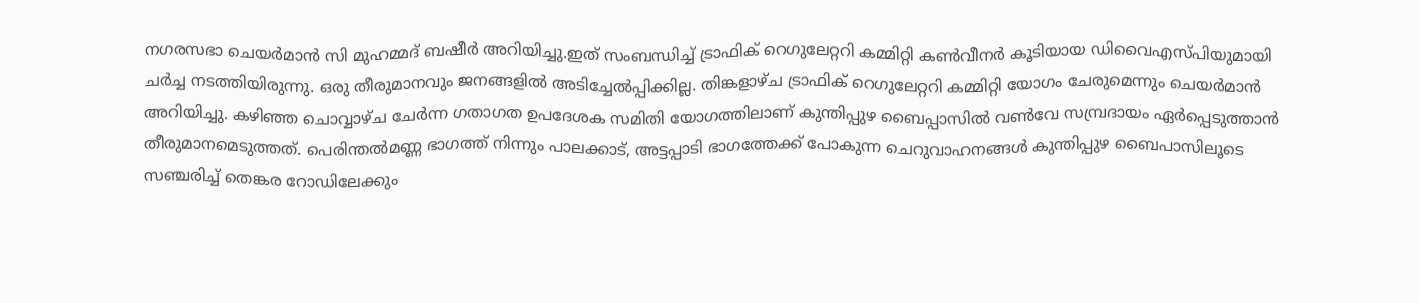നഗരസഭാ ചെയര്‍മാന്‍ സി മുഹമ്മദ് ബഷീര്‍ അറിയിച്ചു.ഇത് സംബന്ധിച്ച് ട്രാഫിക് റെഗുലേറ്ററി കമ്മിറ്റി കണ്‍വീനര്‍ കൂടിയായ ഡിവൈഎസ്പിയുമായി ചര്‍ച്ച നടത്തിയിരുന്നു. ഒരു തീരുമാനവും ജനങ്ങളില്‍ അടിച്ചേല്‍പ്പിക്കില്ല. തിങ്കളാഴ്ച ട്രാഫിക് റെഗുലേറ്ററി കമ്മിറ്റി യോഗം ചേരുമെന്നും ചെയര്‍മാന്‍ അറിയിച്ചു. കഴിഞ്ഞ ചൊവ്വാഴ്ച ചേര്‍ന്ന ഗതാഗത ഉപദേശക സമിതി യോഗത്തിലാണ് കുന്തിപ്പുഴ ബൈപ്പാസില്‍ വണ്‍വേ സമ്പ്രദായം ഏര്‍പ്പെടുത്താന്‍ തീരുമാനമെടുത്തത്. പെരിന്തല്‍മണ്ണ ഭാഗത്ത് നിന്നും പാലക്കാട്, അട്ടപ്പാടി ഭാഗത്തേക്ക് പോകുന്ന ചെറുവാഹനങ്ങള്‍ കുന്തിപ്പുഴ ബൈപാസിലൂടെ സഞ്ചരിച്ച് തെങ്കര റോഡിലേക്കും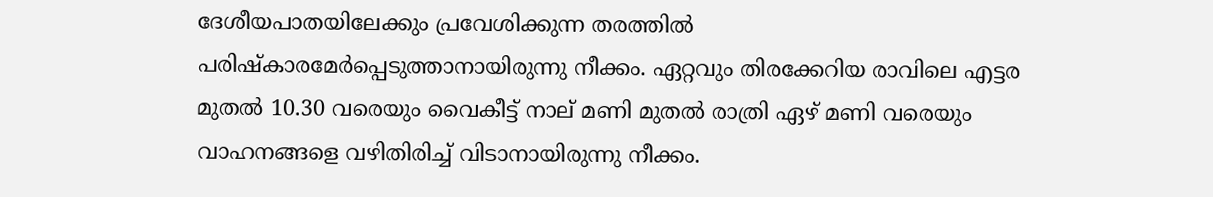ദേശീയപാതയിലേക്കും പ്രവേശിക്കുന്ന തരത്തില്‍ പരിഷ്‌കാരമേര്‍പ്പെടുത്താനായിരുന്നു നീക്കം. ഏറ്റവും തിരക്കേറിയ രാവിലെ എട്ടര മുതല്‍ 10.30 വരെയും വൈകീട്ട് നാല് മണി മുതല്‍ രാത്രി ഏഴ് മണി വരെയും വാഹനങ്ങളെ വഴിതിരിച്ച് വിടാനായിരുന്നു നീക്കം.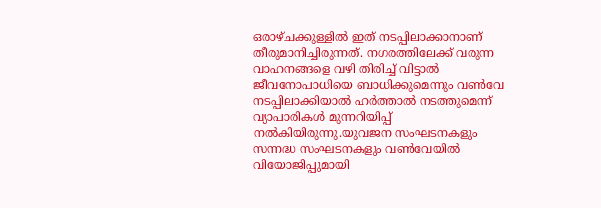ഒരാഴ്ചക്കുള്ളില്‍ ഇത് നടപ്പിലാക്കാനാണ് തീരുമാനിച്ചിരുന്നത്. നഗരത്തിലേക്ക് വരുന്ന വാഹനങ്ങളെ വഴി തിരിച്ച് വിട്ടാല്‍ ജീവനോപാധിയെ ബാധിക്കുമെന്നും വണ്‍വേ നടപ്പിലാക്കിയാല്‍ ഹര്‍ത്താല്‍ നടത്തുമെന്ന് വ്യാപാരികള്‍ മുന്നറിയിപ്പ് നല്‍കിയിരുന്നു.യുവജന സംഘടനകളും സന്നദ്ധ സംഘടനകളും വണ്‍വേയില്‍ വിയോജിപ്പുമായി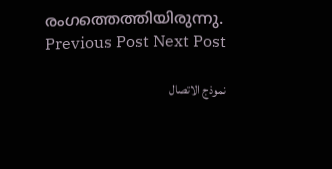രംഗത്തെത്തിയിരുന്നു.
Previous Post Next Post

نموذج الاتصال